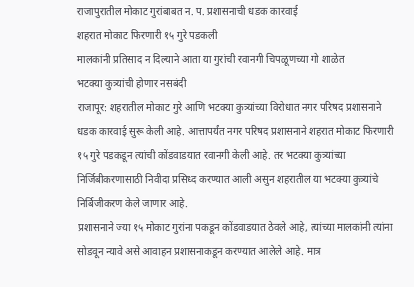राजापुरातील मोकाट गुरांबाबत न. प. प्रशासनाची धडक कारवाई
शहरात मोकाट फिरणारी १५ गुरे पडकली
मालकांनी प्रतिसाद न दिल्याने आता या गुरांची रवानगी चिपळूणच्या गो शाळेत
भटक्या कुत्र्यांची होणार नसबंदी
राजापूर: शहरातील मोकाट गुरे आणि भटक्या कुत्र्यांच्या विरोधात नगर परिषद प्रशासनाने धडक कारवाई सुरू केली आहे. आत्तापर्यंत नगर परिषद प्रशासनाने शहरात मोकाट फिरणारी १५ गुरे पडकडून त्यांची कोंडवाडयात रवानगी केली आहे. तर भटक्या कुत्र्यांच्या निर्जिबीकरणासाठी निवीदा प्रसिध्द करण्यात आली असुन शहरातील या भटक्या कुत्र्यांचे निर्बिजीकरण केले जाणार आहे.
प्रशासनाने ज्या १५ मोकाट गुरांना पकडून कोंडवाडयात ठेवले आहे, त्यांच्या मालकांनी त्यांना सोडवून न्यावे असे आवाहन प्रशासनाकडून करण्यात आलेले आहे. मात्र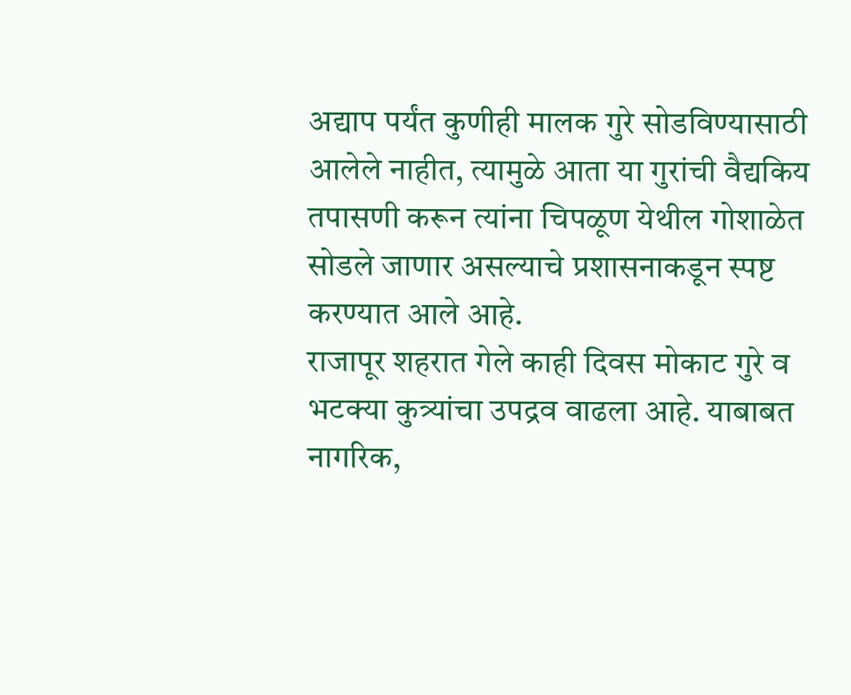अद्याप पर्यंत कुणीही मालक गुरे सोडविण्यासाठी आलेले नाहीत, त्यामुळे आता या गुरांची वैद्यकिय तपासणी करून त्यांना चिपळूण येथील गोशाळेत सोडले जाणार असल्याचे प्रशासनाकडून स्पष्ट करण्यात आले आहे.
राजापूर शहरात गेले काही दिवस मोकाट गुरे व भटक्या कुत्र्यांचा उपद्रव वाढला आहे. याबाबत नागरिक,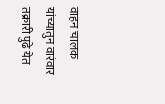वाहन चालक यांच्यातुन वारंवार तक्रारी पुढे येत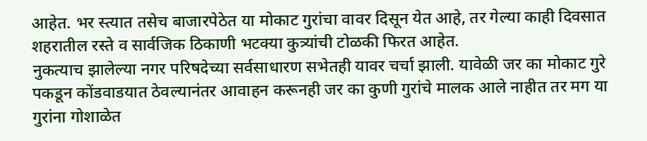आहेत. भर स्त्यात तसेच बाजारपेठेत या मोकाट गुरांचा वावर दिसून येत आहे, तर गेल्या काही दिवसात शहरातील रस्ते व सार्वजिक ठिकाणी भटक्या कुत्र्यांची टोळकी फिरत आहेत.
नुकत्याच झालेल्या नगर परिषदेच्या सर्वसाधारण सभेतही यावर चर्चा झाली. यावेळी जर का मोकाट गुरे पकडून कोंडवाडयात ठेवल्यानंतर आवाहन करूनही जर का कुणी गुरांचे मालक आले नाहीत तर मग या गुरांना गोशाळेत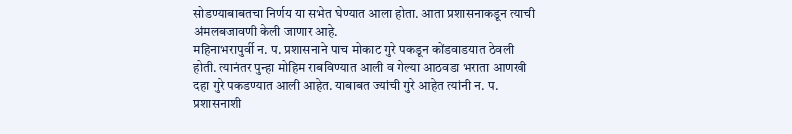सोडण्याबाबतचा निर्णय या सभेत घेण्यात आला होता. आता प्रशासनाकडून त्याची अंमलबजावणी केली जाणार आहे.
महिनाभरापुर्वी न. प. प्रशासनाने पाच मोकाट गुरे पकडून कोंडवाडयात ठेवली होती. त्यानंतर पुन्हा मोहिम राबविण्यात आली व गेल्या आठवडा भराता आणखी दहा गुरे पकडण्यात आली आहेत. याबाबत ज्यांची गुरे आहेत त्यांनी न. प. प्रशासनाशी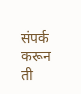संपर्क करून ती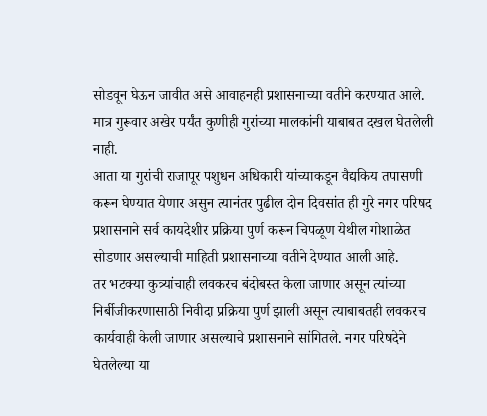सोडवून घेऊन जावीत असे आवाहनही प्रशासनाच्या वतीने करण्यात आले. मात्र गुरूवार अखेर पर्यंत कुणीही गुरांच्या मालकांनी याबाबत दखल घेतलेली नाही.
आता या गुरांची राजापूर पशुधन अधिकारी यांच्याकडून वैद्यकिय तपासणी करून घेण्यात येणार असुन त्यानंतर पुढील दोन दिवसांत ही गुरे नगर परिषद प्रशासनाने सर्व कायदेशीर प्रक्रिया पुर्ण करून चिपळूण येथील गोशाळेत सोडणार असल्याची माहिती प्रशासनाच्या वतीने देण्यात आली आहे.
तर भटक्या कुत्र्यांचाही लवकरच बंदोबस्त केला जाणार असून त्यांच्या निर्बीजीकरणासाठी निवीदा प्रक्रिया पुर्ण झाली असून त्याबाबतही लवकरच कार्यवाही केली जाणार असल्याचे प्रशासनाने सांगितले. नगर परिषदेने घेतलेल्या या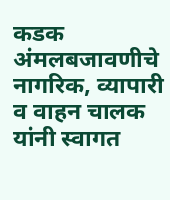कडक अंमलबजावणीचे नागरिक, व्यापारी व वाहन चालक यांनी स्वागत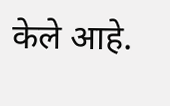केले आहे.